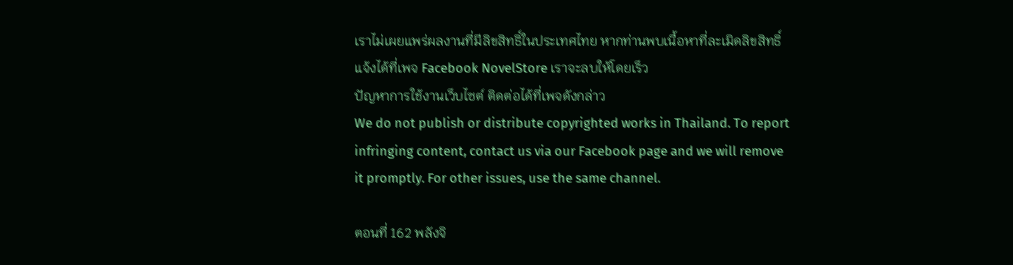เราไม่เผยแพร่ผลงานที่มีลิขสิทธิ์ในประเทศไทย หากท่านพบเนื้อหาที่ละเมิดลิขสิทธิ์ แจ้งได้ที่เพจ Facebook NovelStore เราจะลบให้โดยเร็ว
ปัญหาการใช้งานเว็บไซต์ ติดต่อได้ที่เพจดังกล่าว
We do not publish or distribute copyrighted works in Thailand. To report infringing content, contact us via our Facebook page and we will remove it promptly. For other issues, use the same channel.

ตอนที่ 162 พลังจิ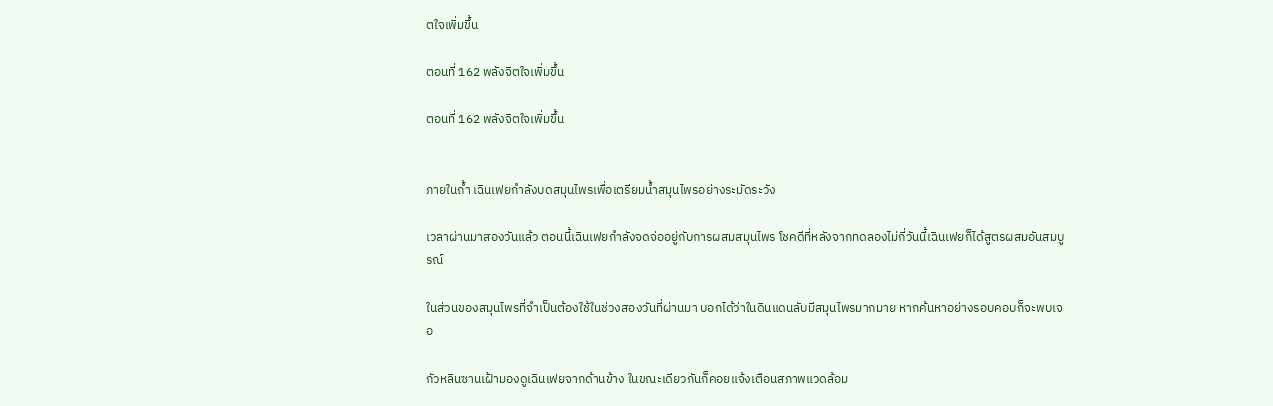ตใจเพิ่มขึ้น

ตอนที่ 162 พลังจิตใจเพิ่มขึ้น

ตอนที่ 162 พลังจิตใจเพิ่มขึ้น


ภายในถ้ำ เฉินเฟยกำลังบดสมุนไพรเพื่อเตรียมน้ำสมุนไพรอย่างระมัดระวัง

เวลาผ่านมาสองวันแล้ว ตอนนี้เฉินเฟยกำลังจดจ่ออยู่กับการผสมสมุนไพร โชคดีที่หลังจากทดลองไม่กี่วันนี้เฉินเฟยก็ได้สูตรผสมอันสมบูรณ์

ในส่วนของสมุนไพรที่จำเป็นต้องใช้ในช่วงสองวันที่ผ่านมา บอกได้ว่าในดินแดนลับมีสมุนไพรมากมาย หากค้นหาอย่างรอบคอบก็จะพบเจอ

กัวหลินซานเฝ้ามองดูเฉินเฟยจากด้านข้าง ในขณะเดียวกันก็คอยแจ้งเตือนสภาพแวดล้อม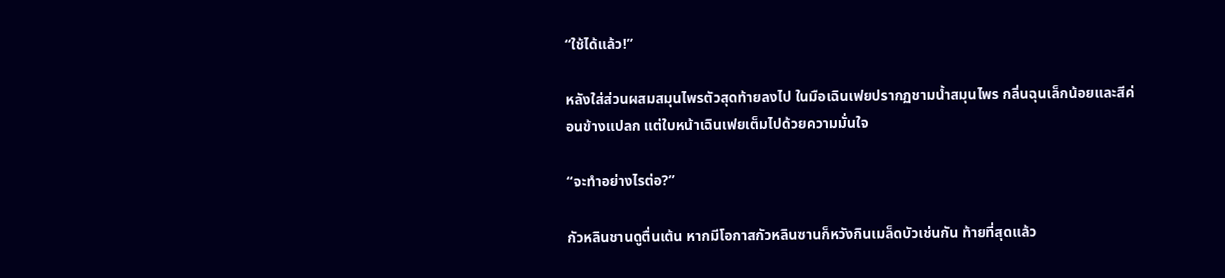“ใช้ได้แล้ว!”

หลังใส่ส่วนผสมสมุนไพรตัวสุดท้ายลงไป ในมือเฉินเฟยปรากฏชามน้ำสมุนไพร กลิ่นฉุนเล็กน้อยและสีค่อนข้างแปลก แต่ใบหน้าเฉินเฟยเต็มไปด้วยความมั่นใจ

“จะทำอย่างไรต่อ?”

กัวหลินชานดูตื่นเต้น หากมีโอกาสกัวหลินซานก็หวังกินเมล็ดบัวเช่นกัน ท้ายที่สุดแล้ว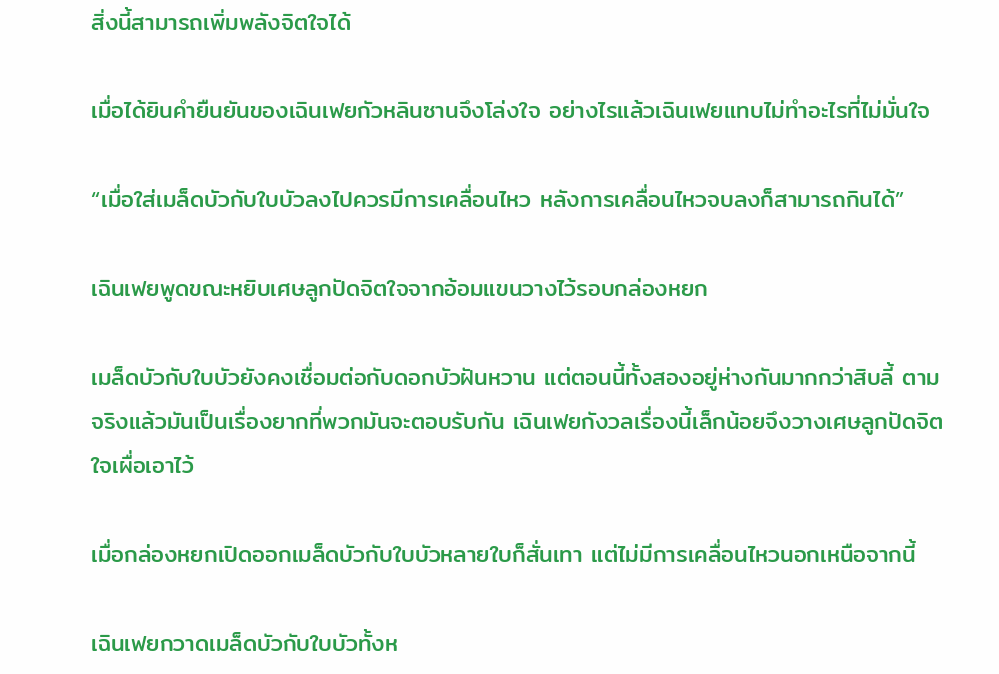สิ่งนี้สามารถเพิ่มพลังจิตใจได้

เมื่อได้ยินคำยืนยันของเฉินเฟยกัวหลินซานจึงโล่งใจ อย่างไรแล้วเฉินเฟยแทบไม่ทำอะไรที่ไม่มั่นใจ

“เมื่อใส่เมล็ดบัวกับใบบัวลงไปควรมีการเคลื่อนไหว หลังการเคลื่อนไหวจบลงก็สามารถกินได้”

เฉินเฟยพูดขณะหยิบเศษลูกปัดจิตใจจากอ้อมแขนวางไว้รอบกล่องหยก

เมล็ดบัวกับใบบัวยังคงเชื่อมต่อกับดอกบัวฝันหวาน แต่ตอนนี้ทั้งสองอยู่ห่างกันมากกว่าสิบลี้ ตามจริงแล้วมันเป็นเรื่องยากที่พวกมันจะตอบรับกัน เฉินเฟยกังวลเรื่องนี้เล็กน้อยจึงวางเศษลูกปัดจิตใจเผื่อเอาไว้

เมื่อกล่องหยกเปิดออกเมล็ดบัวกับใบบัวหลายใบก็สั่นเทา แต่ไม่มีการเคลื่อนไหวนอกเหนือจากนี้

เฉินเฟยกวาดเมล็ดบัวกับใบบัวทั้งห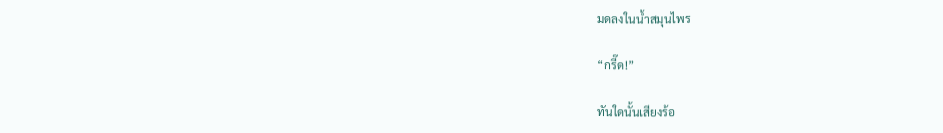มดลงในน้ำสมุนไพร

“กรี๊ด!”

ทันใดนั้นเสียงร้อ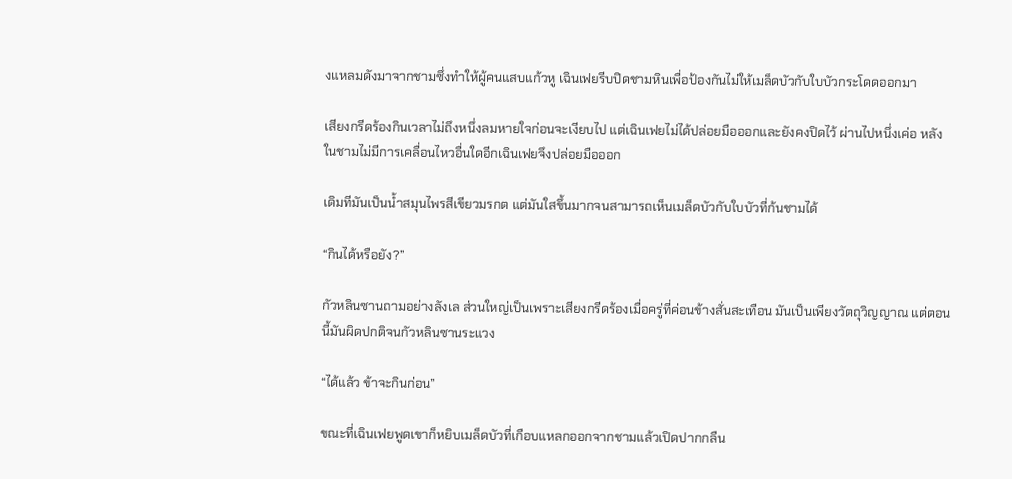งแหลมดังมาจากชามซึ่งทำให้ผู้คนแสบแก้วหู เฉินเฟยรีบปิดชามหินเพื่อป้องกันไม่ให้เมล็ดบัวกับใบบัวกระโดดออกมา

เสียงกรีดร้องกินเวลาไม่ถึงหนึ่งลมหายใจก่อนจะเงียบไป แต่เฉินเฟยไม่ได้ปล่อยมือออกและยังคงปิดไว้ ผ่านไปหนึ่งเค่อ หลังในชามไม่มีการเคลื่อนไหวอื่นใดอีกเฉินเฟยจึงปล่อยมือออก

เดิมทีมันเป็นน้ำสมุนไพรสีเขียวมรกต แต่มันใสขึ้นมากจนสามารถเห็นเมล็ดบัวกับใบบัวที่ก้นชามได้

“กินได้หรือยัง?”

กัวหลินซานถามอย่างลังเล ส่วนใหญ่เป็นเพราะเสียงกรีดร้องเมื่อครู่ที่ค่อนข้างสั่นสะเทือน มันเป็นเพียงวัตถุวิญญาณ แต่ตอนนี้มันผิดปกติจนกัวหลินซานระแวง

“ได้แล้ว ข้าจะกินก่อน”

ขณะที่เฉินเฟยพูดเขาก็หยิบเมล็ดบัวที่เกือบแหลกออกจากชามแล้วเปิดปากกลืน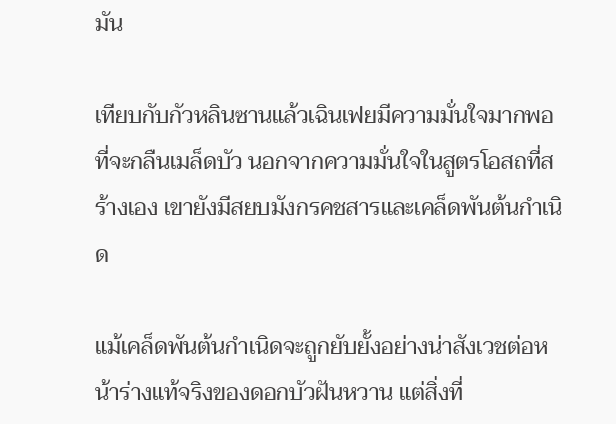มัน

เทียบกับกัวหลินซานแล้วเฉินเฟยมีความมั่นใจมากพอที่จะกลืนเมล็ดบัว นอกจากความมั่นใจในสูตรโอสถที่สร้างเอง เขายังมีสยบมังกรคชสารและเคล็ดพันต้นกำเนิด

แม้เคล็ดพันต้นกำเนิดจะถูกยับยั้งอย่างน่าสังเวชต่อหน้าร่างแท้จริงของดอกบัวฝันหวาน แต่สิ่งที่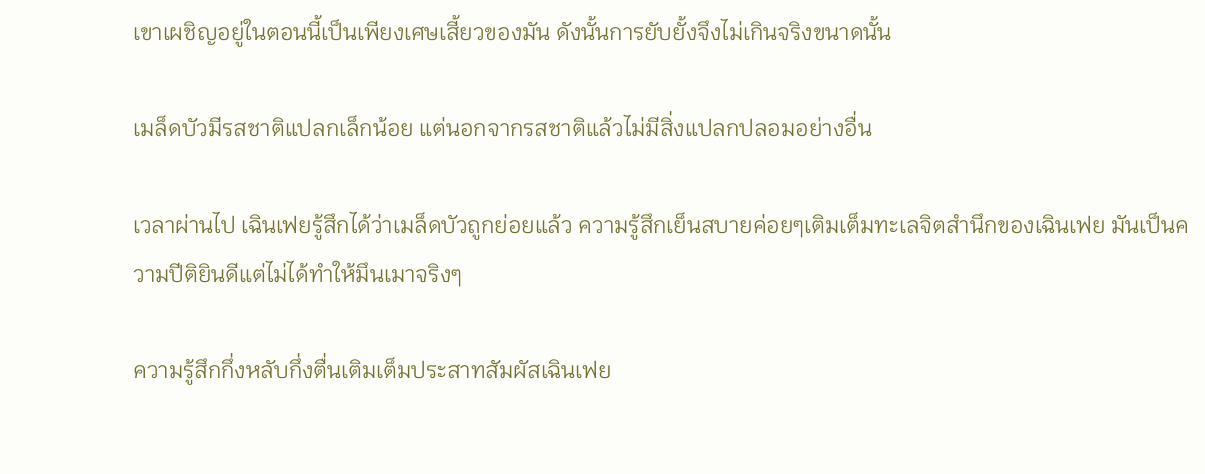เขาเผชิญอยู่ในตอนนี้เป็นเพียงเศษเสี้ยวของมัน ดังนั้นการยับยั้งจึงไม่เกินจริงขนาดนั้น

เมล็ดบัวมีรสชาติแปลกเล็กน้อย แต่นอกจากรสชาติแล้วไม่มีสิ่งแปลกปลอมอย่างอื่น

เวลาผ่านไป เฉินเฟยรู้สึกได้ว่าเมล็ดบัวถูกย่อยแล้ว ความรู้สึกเย็นสบายค่อยๆเติมเต็มทะเลจิตสำนึกของเฉินเฟย มันเป็นความปีติยินดีแต่ไม่ได้ทำให้มึนเมาจริงๆ

ความรู้สึกกึ่งหลับกึ่งตื่นเติมเต็มประสาทสัมผัสเฉินเฟย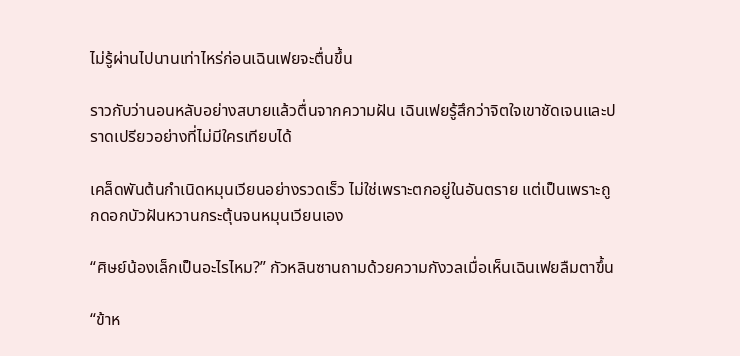ไม่รู้ผ่านไปนานเท่าไหร่ก่อนเฉินเฟยจะตื่นขึ้น

ราวกับว่านอนหลับอย่างสบายแล้วตื่นจากความฝัน เฉินเฟยรู้สึกว่าจิตใจเขาชัดเจนและปราดเปรียวอย่างที่ไม่มีใครเทียบได้

เคล็ดพันต้นกำเนิดหมุนเวียนอย่างรวดเร็ว ไม่ใช่เพราะตกอยู่ในอันตราย แต่เป็นเพราะถูกดอกบัวฝันหวานกระตุ้นจนหมุนเวียนเอง

“ศิษย์น้องเล็กเป็นอะไรไหม?” กัวหลินซานถามด้วยความกังวลเมื่อเห็นเฉินเฟยลืมตาขึ้น

“ข้าห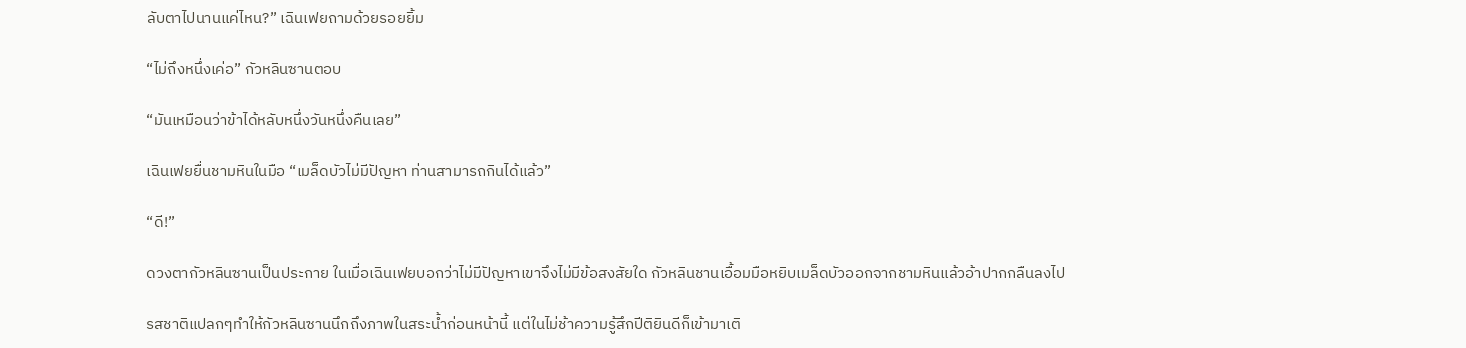ลับตาไปนานแค่ไหน?” เฉินเฟยถามด้วยรอยยิ้ม

“ไม่ถึงหนึ่งเค่อ” กัวหลินซานตอบ

“มันเหมือนว่าข้าได้หลับหนึ่งวันหนึ่งคืนเลย”

เฉินเฟยยื่นชามหินในมือ “เมล็ดบัวไม่มีปัญหา ท่านสามารถกินได้แล้ว”

“ดี!”

ดวงตากัวหลินซานเป็นประกาย ในเมื่อเฉินเฟยบอกว่าไม่มีปัญหาเขาจึงไม่มีข้อสงสัยใด กัวหลินชานเอื้อมมือหยิบเมล็ดบัวออกจากชามหินแล้วอ้าปากกลืนลงไป

รสชาติแปลกๆทำให้กัวหลินซานนึกถึงภาพในสระน้ำก่อนหน้านี้ แต่ในไม่ช้าความรู้สึกปีติยินดีก็เข้ามาเติ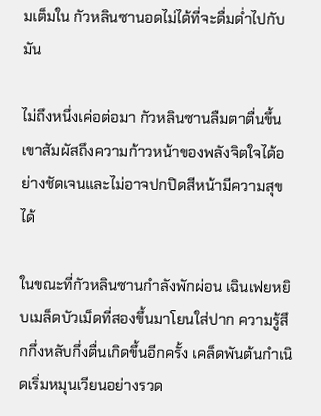มเต็มใน กัวหลินซานอดไม่ได้ที่จะดื่มด่ำไปกับมัน

ไม่ถึงหนึ่งเค่อต่อมา กัวหลินซานลืมตาตื่นขึ้น เขาสัมผัสถึงความก้าวหน้าของพลังจิตใจได้อย่างชัดเจนและไม่อาจปกปิดสีหน้ามีความสุขได้

ในขณะที่กัวหลินซานกำลังพักผ่อน เฉินเฟยหยิบเมล็ดบัวเม็ดที่สองขึ้นมาโยนใส่ปาก ความรู้สึกกึ่งหลับกึ่งตื่นเกิดขึ้นอีกครั้ง เคล็ดพันต้นกำเนิดเริ่มหมุนเวียนอย่างรวด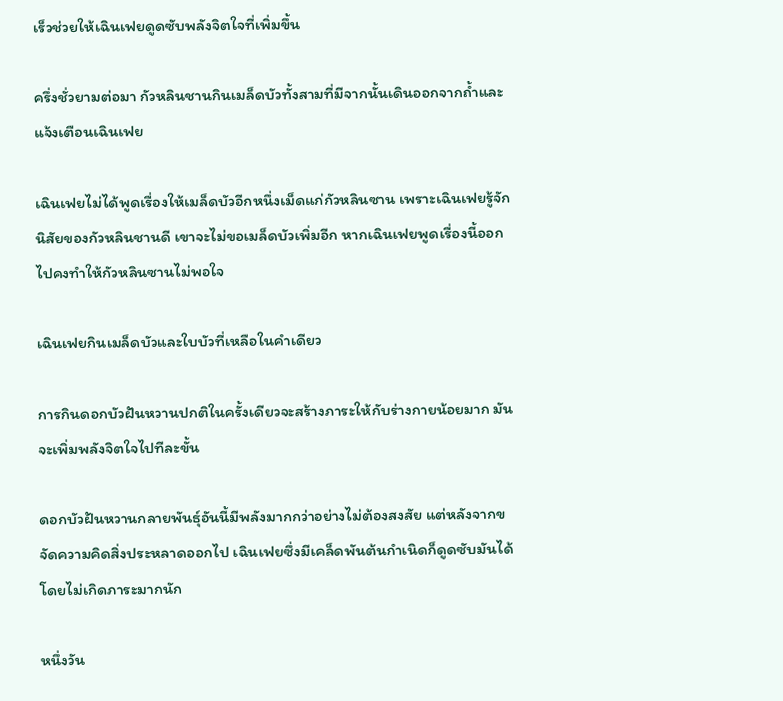เร็วช่วยให้เฉินเฟยดูดซับพลังจิตใจที่เพิ่มขึ้น

ครึ่งชั่วยามต่อมา กัวหลินชานกินเมล็ดบัวทั้งสามที่มีจากนั้นเดินออกจากถ้ำและแจ้งเตือนเฉินเฟย

เฉินเฟยไม่ได้พูดเรื่องให้เมล็ดบัวอีกหนึ่งเม็ดแก่กัวหลินซาน เพราะเฉินเฟยรู้จักนิสัยของกัวหลินชานดี เขาจะไม่ขอเมล็ดบัวเพิ่มอีก หากเฉินเฟยพูดเรื่องนี้ออกไปคงทำให้กัวหลินซานไม่พอใจ

เฉินเฟยกินเมล็ดบัวและใบบัวที่เหลือในคำเดียว

การกินดอกบัวฝันหวานปกติในครั้งเดียวจะสร้างภาระให้กับร่างกายน้อยมาก มันจะเพิ่มพลังจิตใจไปทีละขั้น

ดอกบัวฝันหวานกลายพันธุ์อันนี้มีพลังมากกว่าอย่างไม่ต้องสงสัย แต่หลังจากขจัดความคิดสิ่งประหลาดออกไป เฉินเฟยซึ่งมีเคล็ดพันต้นกำเนิดก็ดูดซับมันได้โดยไม่เกิดภาระมากนัก

หนึ่งวัน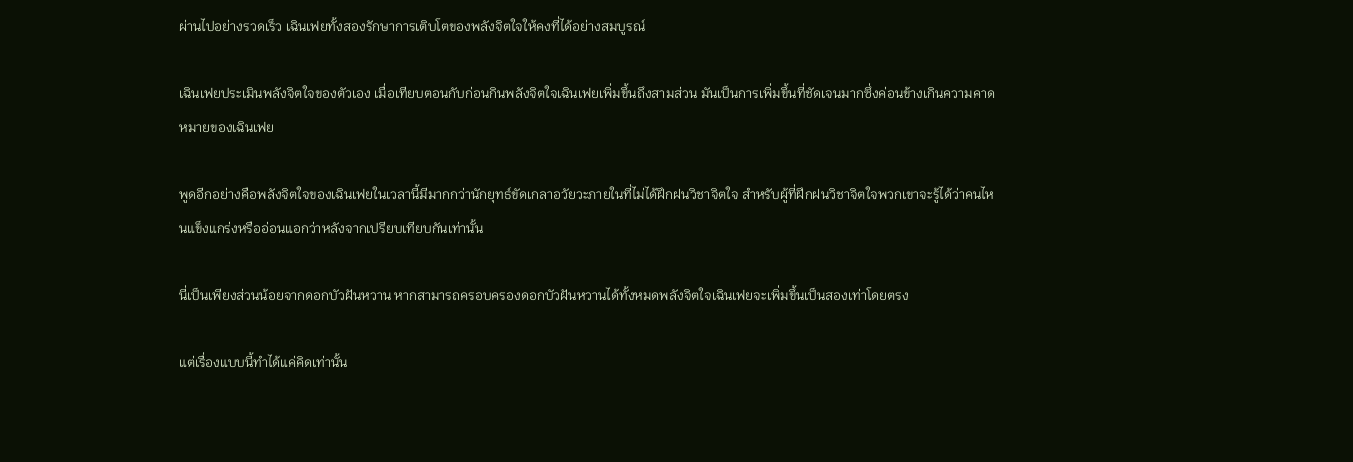ผ่านไปอย่างรวดเร็ว เฉินเฟยทั้งสองรักษาการเติบโตของพลังจิตใจให้คงที่ได้อย่างสมบูรณ์

เฉินเฟยประเมินพลังจิตใจของตัวเอง เมื่อเทียบตอนกับก่อนกินพลังจิตใจเฉินเฟยเพิ่มขึ้นถึงสามส่วน มันเป็นการเพิ่มขึ้นที่ชัดเจนมากซึ่งค่อนข้างเกินความคาดหมายของเฉินเฟย

พูดอีกอย่างคือพลังจิตใจของเฉินเฟยในเวลานี้มีมากกว่านักยุทธ์ขัดเกลาอวัยวะภายในที่ไม่ได้ฝึกฝนวิชาจิตใจ สำหรับผู้ที่ฝึกฝนวิชาจิตใจพวกเขาจะรู้ได้ว่าคนไหนแข็งแกร่งหรืออ่อนแอกว่าหลังจากเปรียบเทียบกันเท่านั้น

นี่เป็นเพียงส่วนน้อยจากดอกบัวฝันหวาน หากสามารถครอบครองดอกบัวฝันหวานได้ทั้งหมดพลังจิตใจเฉินเฟยจะเพิ่มขึ้นเป็นสองเท่าโดยตรง

แต่เรื่องแบบนี้ทำได้แค่คิดเท่านั้น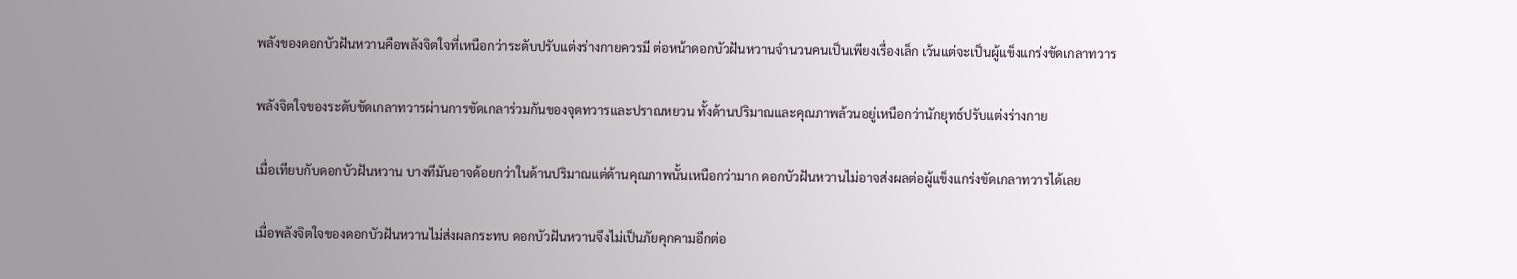พลังของดอกบัวฝันหวานคือพลังจิตใจที่เหนือกว่าระดับปรับแต่งร่างกายควรมี ต่อหน้าดอกบัวฝันหวานจำนวนคนเป็นเพียงเรื่องเล็ก เว้นแต่จะเป็นผู้แข็งแกร่งขัดเกลาทวาร

พลังจิตใจของระดับขัดเกลาทวารผ่านการขัดเกลาร่วมกันของจุดทวารและปราณหยวน ทั้งด้านปริมาณและคุณภาพล้วนอยู่เหนือกว่านักยุทธ์ปรับแต่งร่างกาย

เมื่อเทียบกับดอกบัวฝันหวาน บางทีมันอาจด้อยกว่าในด้านปริมาณแต่ด้านคุณภาพนั้นเหนือกว่ามาก ดอกบัวฝันหวานไม่อาจส่งผลต่อผู้แข็งแกร่งขัดเกลาทวารได้เลย

เมื่อพลังจิตใจของดอกบัวฝันหวานไม่ส่งผลกระทบ ดอกบัวฝันหวานจึงไม่เป็นภัยคุกคามอีกต่อ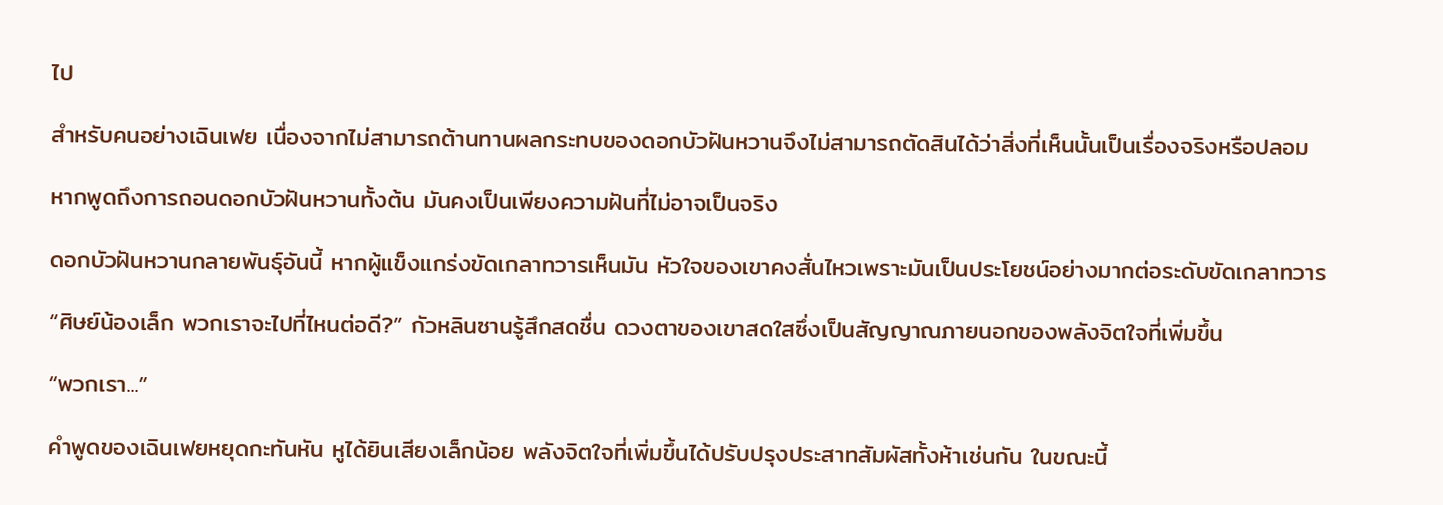ไป

สำหรับคนอย่างเฉินเฟย เนื่องจากไม่สามารถต้านทานผลกระทบของดอกบัวฝันหวานจึงไม่สามารถตัดสินได้ว่าสิ่งที่เห็นนั้นเป็นเรื่องจริงหรือปลอม

หากพูดถึงการถอนดอกบัวฝันหวานทั้งต้น มันคงเป็นเพียงความฝันที่ไม่อาจเป็นจริง

ดอกบัวฝันหวานกลายพันธุ์อันนี้ หากผู้แข็งแกร่งขัดเกลาทวารเห็นมัน หัวใจของเขาคงสั่นไหวเพราะมันเป็นประโยชน์อย่างมากต่อระดับขัดเกลาทวาร

“ศิษย์น้องเล็ก พวกเราจะไปที่ไหนต่อดี?” กัวหลินซานรู้สึกสดชื่น ดวงตาของเขาสดใสซึ่งเป็นสัญญาณภายนอกของพลังจิตใจที่เพิ่มขึ้น

“พวกเรา...”

คำพูดของเฉินเฟยหยุดกะทันหัน หูได้ยินเสียงเล็กน้อย พลังจิตใจที่เพิ่มขึ้นได้ปรับปรุงประสาทสัมผัสทั้งห้าเช่นกัน ในขณะนี้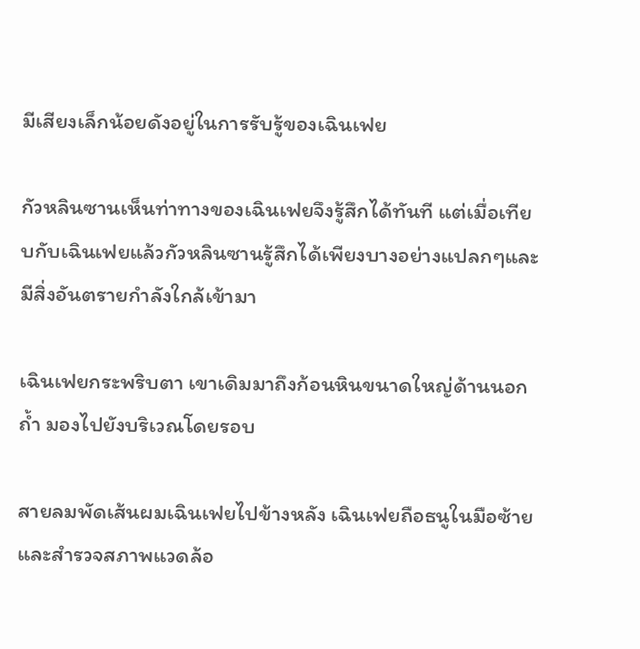มีเสียงเล็กน้อยดังอยู่ในการรับรู้ของเฉินเฟย

กัวหลินซานเห็นท่าทางของเฉินเฟยจึงรู้สึกได้ทันที แต่เมื่อเทียบกับเฉินเฟยแล้วกัวหลินซานรู้สึกได้เพียงบางอย่างแปลกๆและมีสิ่งอันตรายกำลังใกล้เข้ามา

เฉินเฟยกระพริบตา เขาเดิมมาถึงก้อนหินขนาดใหญ่ด้านนอกถ้ำ มองไปยังบริเวณโดยรอบ

สายลมพัดเส้นผมเฉินเฟยไปข้างหลัง เฉินเฟยถือธนูในมือซ้ายและสำรวจสภาพแวดล้อ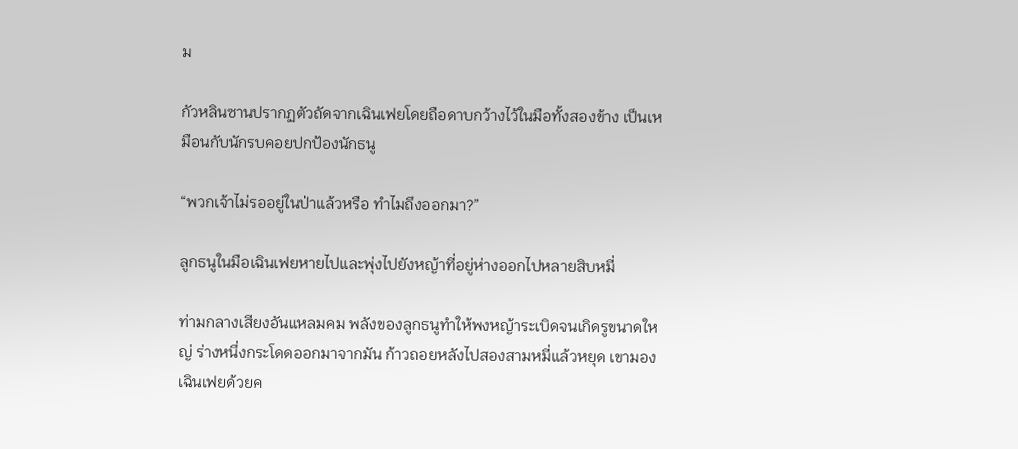ม

กัวหลินซานปรากฏตัวถัดจากเฉินเฟยโดยถือดาบกว้างไว้ในมือทั้งสองข้าง เป็นเหมือนกับนักรบคอยปกป้องนักธนู

“พวกเจ้าไม่รออยู่ในป่าแล้วหรือ ทำไมถึงออกมา?”

ลูกธนูในมือเฉินเฟยหายไปและพุ่งไปยังหญ้าที่อยู่ห่างออกไปหลายสิบหมี่

ท่ามกลางเสียงอันแหลมคม พลังของลูกธนูทำให้พงหญ้าระเบิดจนเกิดรูขนาดใหญ่ ร่างหนึ่งกระโดดออกมาจากมัน ก้าวถอยหลังไปสองสามหมี่แล้วหยุด เขามองเฉินเฟยด้วยค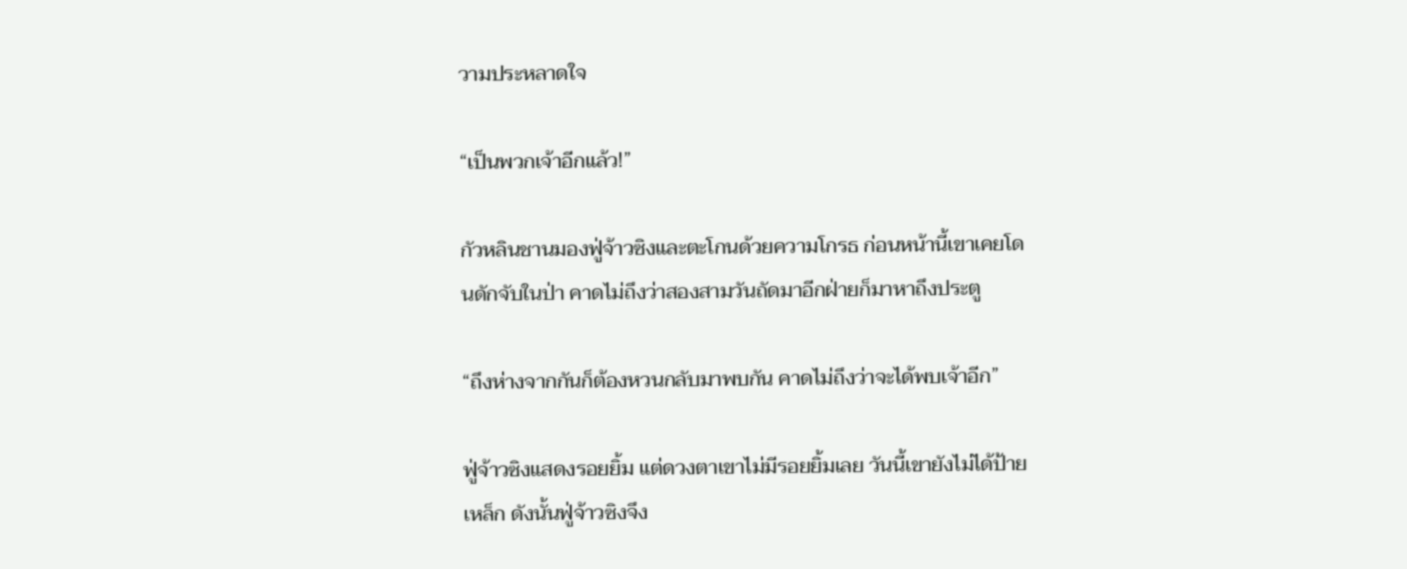วามประหลาดใจ

“เป็นพวกเจ้าอีกแล้ว!”

กัวหลินชานมองฟู่จ้าวซิงและตะโกนด้วยความโกรธ ก่อนหน้านี้เขาเคยโดนดักจับในป่า คาดไม่ถึงว่าสองสามวันถัดมาอีกฝ่ายก็มาหาถึงประตู

“ถึงห่างจากกันก็ต้องหวนกลับมาพบกัน คาดไม่ถึงว่าจะได้พบเจ้าอีก”

ฟู่จ้าวซิงแสดงรอยยิ้ม แต่ดวงตาเขาไม่มีรอยยิ้มเลย วันนี้เขายังไม่ได้ป้ายเหล็ก ดังนั้นฟู่จ้าวซิงจึง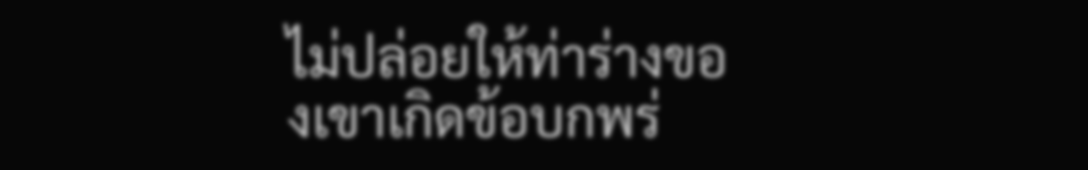ไม่ปล่อยให้ท่าร่างของเขาเกิดข้อบกพร่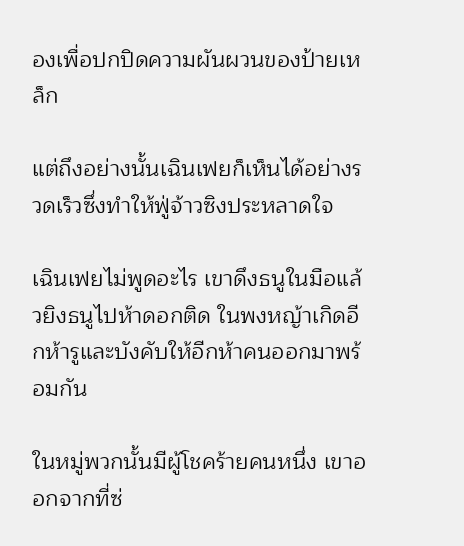องเพื่อปกปิดความผันผวนของป้ายเหล็ก

แต่ถึงอย่างนั้นเฉินเฟยก็เห็นได้อย่างรวดเร็วซึ่งทำให้ฟู่จ้าวซิงประหลาดใจ

เฉินเฟยไม่พูดอะไร เขาดึงธนูในมือแล้วยิงธนูไปห้าดอกติด ในพงหญ้าเกิดอีกห้ารูและบังคับให้อีกห้าคนออกมาพร้อมกัน

ในหมู่พวกนั้นมีผู้โชคร้ายคนหนึ่ง เขาออกจากที่ซ่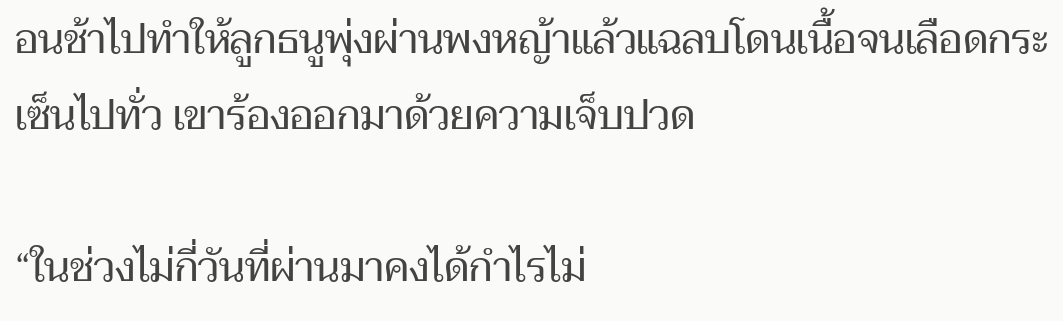อนช้าไปทำให้ลูกธนูพุ่งผ่านพงหญ้าแล้วแฉลบโดนเนื้อจนเลือดกระเซ็นไปทั่ว เขาร้องออกมาด้วยความเจ็บปวด

“ในช่วงไม่กี่วันที่ผ่านมาคงได้กำไรไม่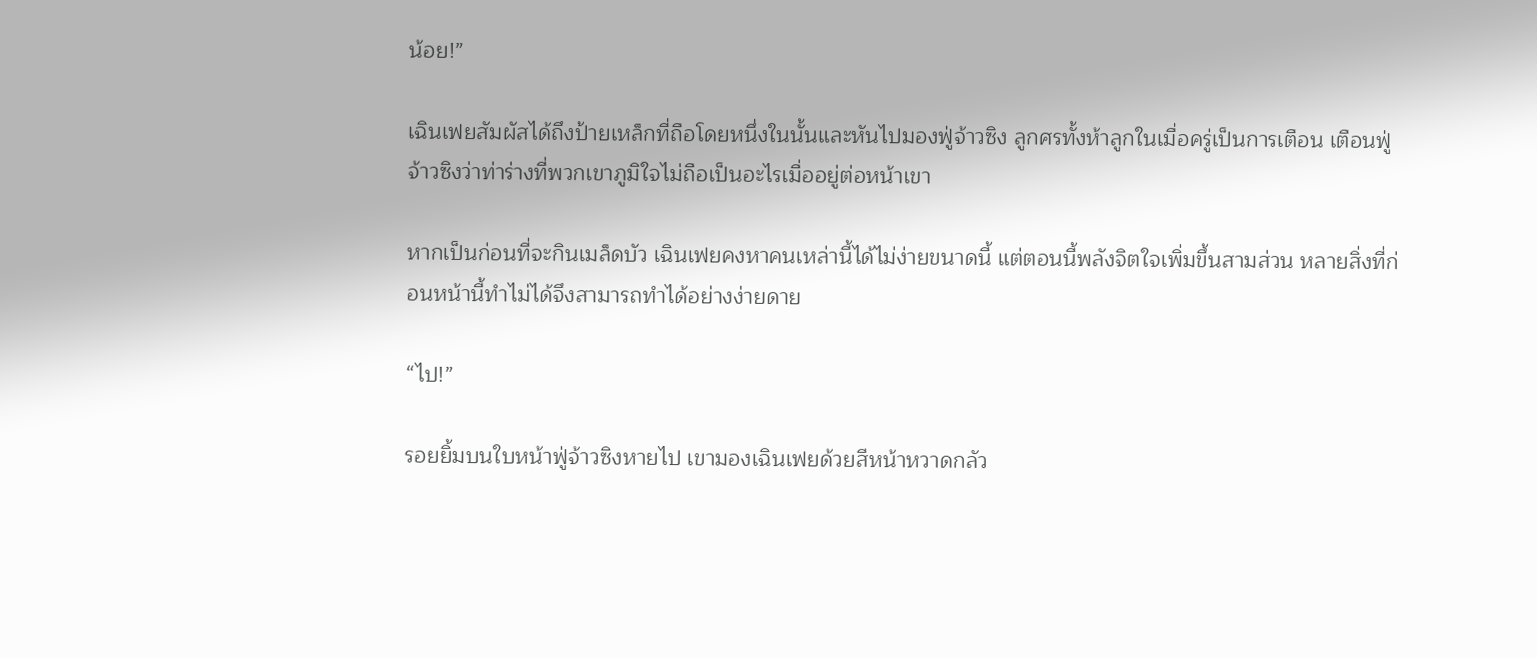น้อย!”

เฉินเฟยสัมผัสได้ถึงป้ายเหล็กที่ถือโดยหนึ่งในนั้นและหันไปมองฟู่จ้าวซิง ลูกศรทั้งห้าลูกในเมื่อครู่เป็นการเตือน เตือนฟู่จ้าวซิงว่าท่าร่างที่พวกเขาภูมิใจไม่ถือเป็นอะไรเมื่ออยู่ต่อหน้าเขา

หากเป็นก่อนที่จะกินเมล็ดบัว เฉินเฟยคงหาคนเหล่านี้ได้ไม่ง่ายขนาดนี้ แต่ตอนนี้พลังจิตใจเพิ่มขึ้นสามส่วน หลายสิ่งที่ก่อนหน้านี้ทำไม่ได้จึงสามารถทำได้อย่างง่ายดาย

“ไป!”

รอยยิ้มบนใบหน้าฟู่จ้าวซิงหายไป เขามองเฉินเฟยด้วยสีหน้าหวาดกลัว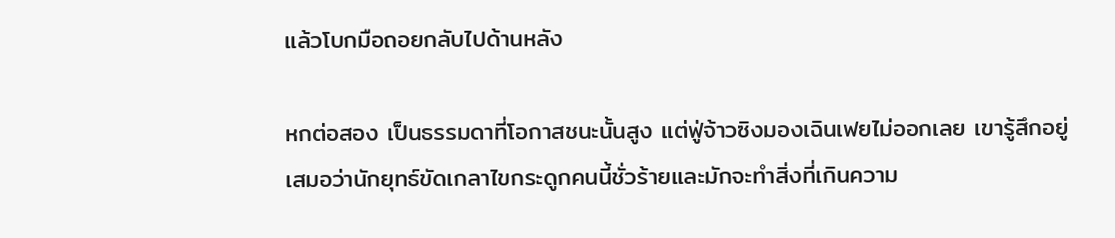แล้วโบกมือถอยกลับไปด้านหลัง

หกต่อสอง เป็นธรรมดาที่โอกาสชนะนั้นสูง แต่ฟู่จ้าวซิงมองเฉินเฟยไม่ออกเลย เขารู้สึกอยู่เสมอว่านักยุทธ์ขัดเกลาไขกระดูกคนนี้ชั่วร้ายและมักจะทำสิ่งที่เกินความ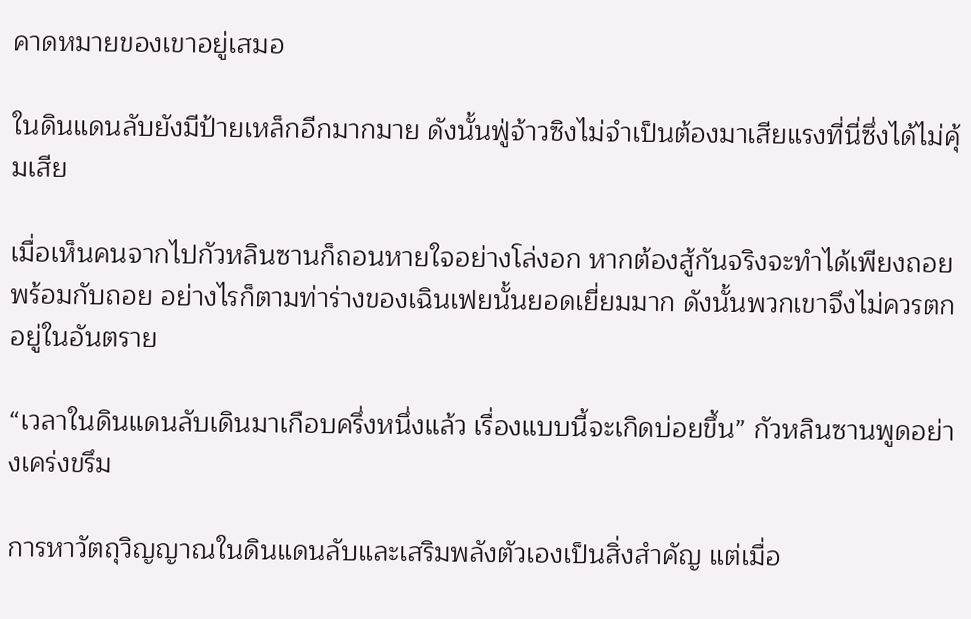คาดหมายของเขาอยู่เสมอ

ในดินแดนลับยังมีป้ายเหล็กอีกมากมาย ดังนั้นฟู่จ้าวซิงไม่จำเป็นต้องมาเสียแรงที่นี่ซึ่งได้ไม่คุ้มเสีย

เมื่อเห็นคนจากไปกัวหลินซานก็ถอนหายใจอย่างโล่งอก หากต้องสู้กันจริงจะทำได้เพียงถอยพร้อมกับถอย อย่างไรก็ตามท่าร่างของเฉินเฟยนั้นยอดเยี่ยมมาก ดังนั้นพวกเขาจึงไม่ควรตกอยู่ในอันตราย

“เวลาในดินแดนลับเดินมาเกือบครึ่งหนึ่งแล้ว เรื่องแบบนี้จะเกิดบ่อยขึ้น” กัวหลินซานพูดอย่างเคร่งขรึม

การหาวัตถุวิญญาณในดินแดนลับและเสริมพลังตัวเองเป็นสิ่งสำคัญ แต่เมื่อ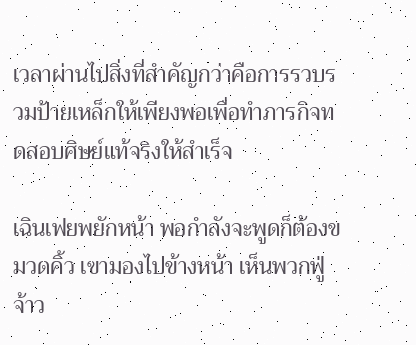เวลาผ่านไปสิ่งที่สำคัญกว่าคือการรวบรวมป้ายเหล็กให้เพียงพอเพื่อทำภารกิจทดสอบศิษย์แท้จริงให้สำเร็จ

เฉินเฟยพยักหน้า พอกำลังจะพูดก็ต้องขมวดคิ้ว เขามองไปข้างหน้า เห็นพวกฟู่จ้าว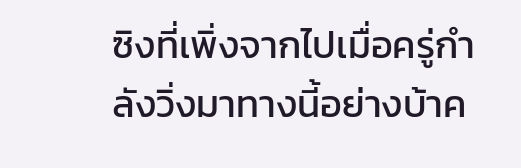ซิงที่เพิ่งจากไปเมื่อครู่กำลังวิ่งมาทางนี้อย่างบ้าค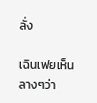ลั่ง

เฉินเฟยเห็นลางๆว่า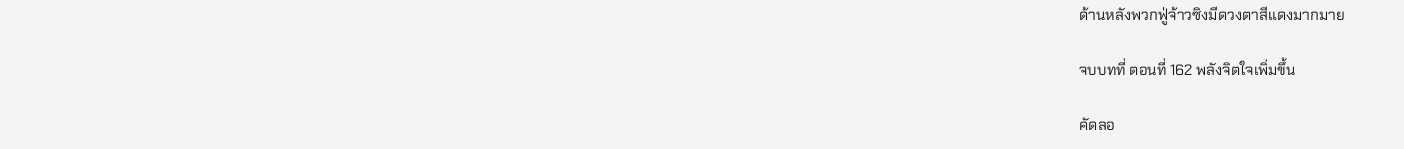ด้านหลังพวกฟู่จ้าวซิงมีดวงตาสีแดงมากมาย

จบบทที่ ตอนที่ 162 พลังจิตใจเพิ่มขึ้น

คัดลอ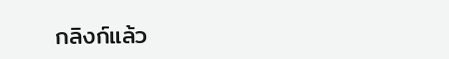กลิงก์แล้ว